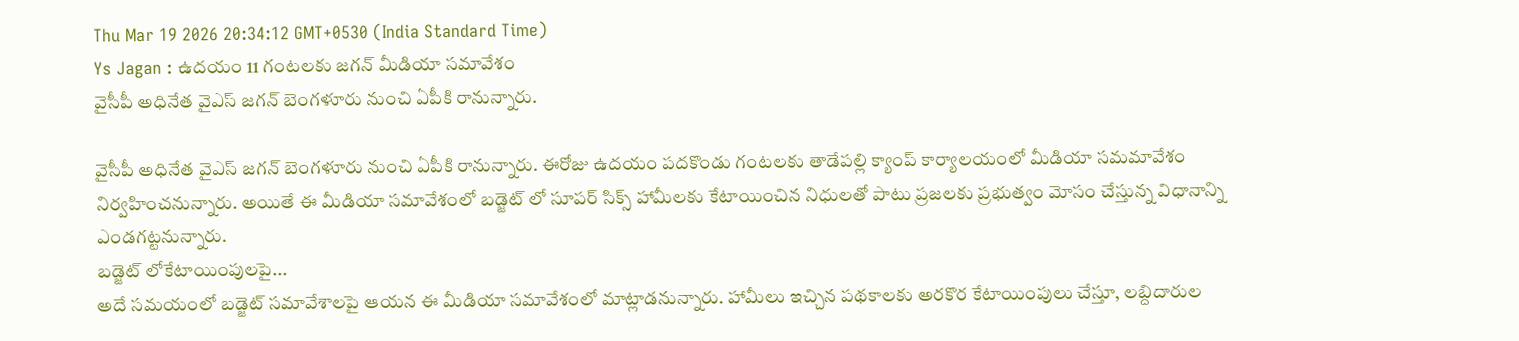Thu Mar 19 2026 20:34:12 GMT+0530 (India Standard Time)
Ys Jagan : ఉదయం 11 గంటలకు జగన్ మీడియా సమావేశం
వైసీపీ అధినేత వైఎస్ జగన్ బెంగళూరు నుంచి ఏపీకి రానున్నారు.

వైసీపీ అధినేత వైఎస్ జగన్ బెంగళూరు నుంచి ఏపీకి రానున్నారు. ఈరోజు ఉదయం పదకొండు గంటలకు తాడేపల్లి క్యాంప్ కార్యాలయంలో మీడియా సమమావేశం నిర్వహించనున్నారు. అయితే ఈ మీడియా సమావేశంలో బడ్జెట్ లో సూపర్ సిక్స్ హామీలకు కేటాయించిన నిధులతో పాటు ప్రజలకు ప్రభుత్వం మోసం చేస్తున్న విధానాన్ని ఎండగట్టనున్నారు.
బడ్జెట్ లోకేటాయింపులపై...
అదే సమయంలో బడ్జెట్ సమావేశాలపై ఆయన ఈ మీడియా సమావేశంలో మాట్లాడనున్నారు. హామీలు ఇచ్చిన పథకాలకు అరకొర కేటాయింపులు చేస్తూ, లబ్దిదారుల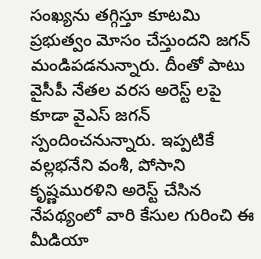సంఖ్యను తగ్గిస్తూ కూటమి ప్రభుత్వం మోసం చేస్తుందని జగన్ మండిపడనున్నారు. దీంతో పాటు వైసీపీ నేతల వరస అరెస్ట్ లపై కూడా వైఎస్ జగన్ స్పందించనున్నారు. ఇప్పటికే వల్లభనేని వంశీ, పోసాని కృష్ణమురళిని అరెస్ట్ చేసిన నేపథ్యంలో వారి కేసుల గురించి ఈ మీడియా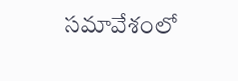సమావేశంలో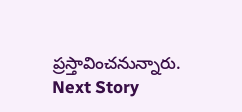ప్రస్తావించనున్నారు.
Next Story